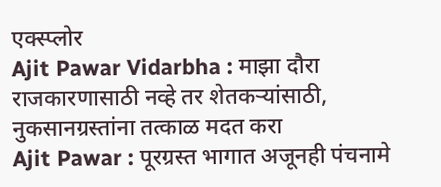एक्स्प्लोर
Ajit Pawar Vidarbha : माझा दौरा राजकारणासाठी नव्हे तर शेतकऱ्यांसाठी, नुकसानग्रस्तांना तत्काळ मदत करा
Ajit Pawar : पूरग्रस्त भागात अजूनही पंचनामे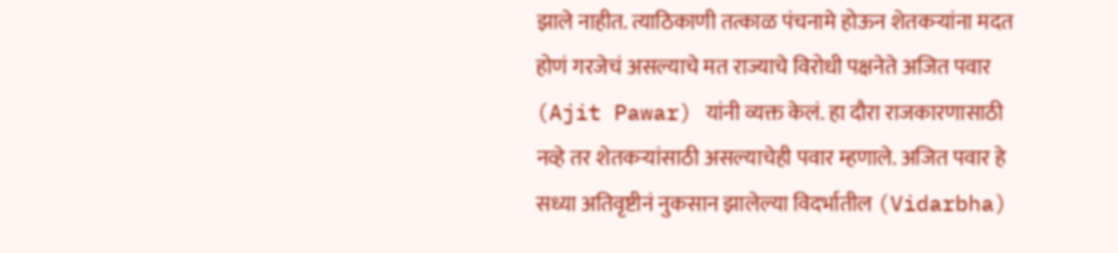झाले नाहीत. त्याठिकाणी तत्काळ पंचनामे होऊन शेतकऱ्यांना मदत होणं गरजेचं असल्याचे मत राज्याचे विरोधी पक्षनेते अजित पवार (Ajit Pawar) यांनी व्यक्त केलं. हा दौरा राजकारणासाठी नव्हे तर शेतकऱ्यांसाठी असल्याचेही पवार म्हणाले. अजित पवार हे सध्या अतिवृष्टीनं नुकसान झालेल्या विदर्भातील (Vidarbha)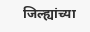जिल्ह्यांच्या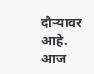दौऱ्यावर आहे. आज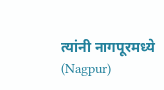त्यांनी नागपूरमध्ये (Nagpur)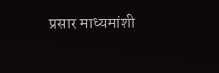प्रसार माध्यमांशी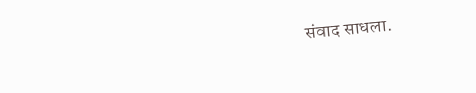संवाद साधला.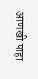आणखी पाहा